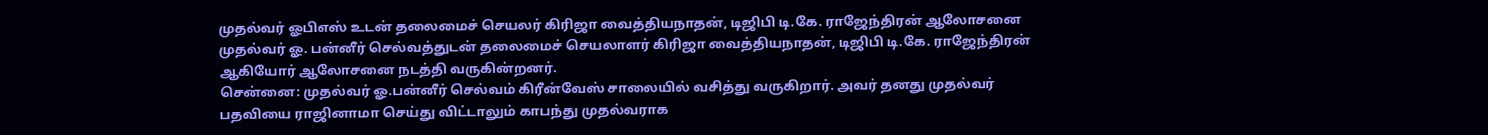முதல்வர் ஓபிஎஸ் உடன் தலைமைச் செயலர் கிரிஜா வைத்தியநாதன், டிஜிபி டி.கே. ராஜேந்திரன் ஆலோசனை
முதல்வர் ஓ. பன்னீர் செல்வத்துடன் தலைமைச் செயலாளர் கிரிஜா வைத்தியநாதன், டிஜிபி டி.கே. ராஜேந்திரன் ஆகியோர் ஆலோசனை நடத்தி வருகின்றனர்.
சென்னை: முதல்வர் ஓ.பன்னீர் செல்வம் கிரீன்வேஸ் சாலையில் வசித்து வருகிறார். அவர் தனது முதல்வர் பதவியை ராஜினாமா செய்து விட்டாலும் காபந்து முதல்வராக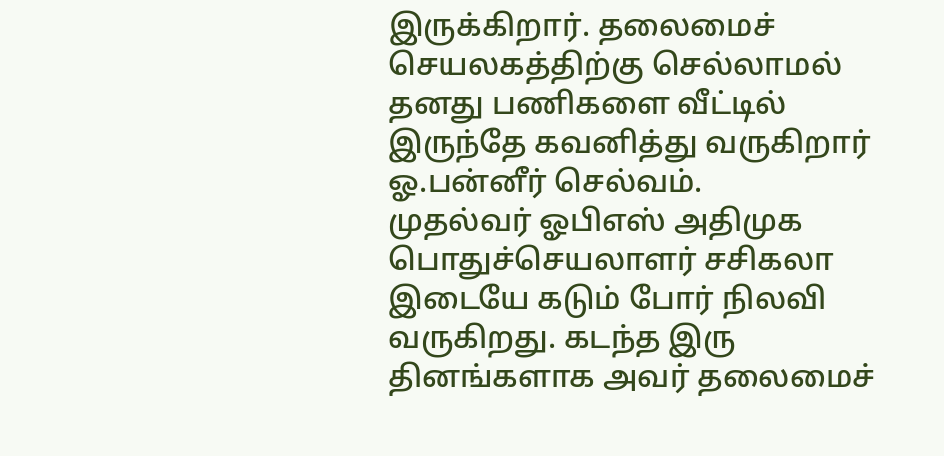இருக்கிறார். தலைமைச் செயலகத்திற்கு செல்லாமல் தனது பணிகளை வீட்டில் இருந்தே கவனித்து வருகிறார் ஓ.பன்னீர் செல்வம்.
முதல்வர் ஓபிஎஸ் அதிமுக பொதுச்செயலாளர் சசிகலா இடையே கடும் போர் நிலவி வருகிறது. கடந்த இரு தினங்களாக அவர் தலைமைச்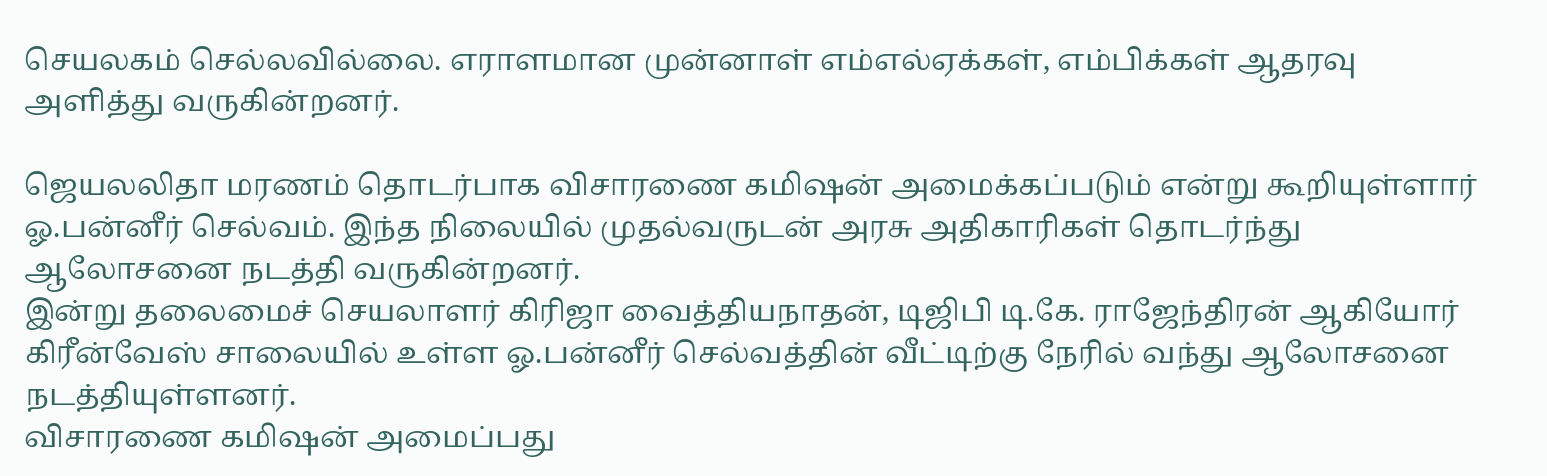செயலகம் செல்லவில்லை. எராளமான முன்னாள் எம்எல்ஏக்கள், எம்பிக்கள் ஆதரவு அளித்து வருகின்றனர்.

ஜெயலலிதா மரணம் தொடர்பாக விசாரணை கமிஷன் அமைக்கப்படும் என்று கூறியுள்ளார் ஓ.பன்னீர் செல்வம். இந்த நிலையில் முதல்வருடன் அரசு அதிகாரிகள் தொடர்ந்து ஆலோசனை நடத்தி வருகின்றனர்.
இன்று தலைமைச் செயலாளர் கிரிஜா வைத்தியநாதன், டிஜிபி டி.கே. ராஜேந்திரன் ஆகியோர் கிரீன்வேஸ் சாலையில் உள்ள ஓ.பன்னீர் செல்வத்தின் வீட்டிற்கு நேரில் வந்து ஆலோசனை நடத்தியுள்ளனர்.
விசாரணை கமிஷன் அமைப்பது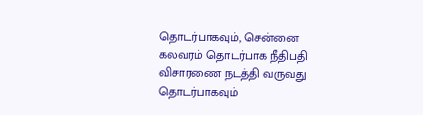தொடர்பாகவும், சென்னை கலவரம் தொடர்பாக நீதிபதி விசாரணை நடத்தி வருவது தொடர்பாகவும்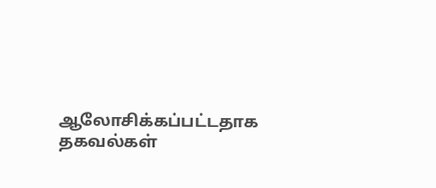ஆலோசிக்கப்பட்டதாக தகவல்கள்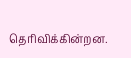தெரிவிக்கின்றன.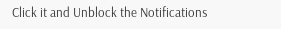Click it and Unblock the Notifications